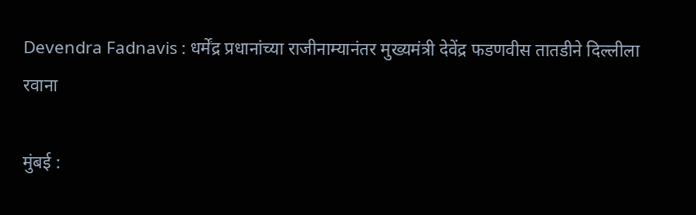Devendra Fadnavis : धर्मेंद्र प्रधानांच्या राजीनाम्यानंतर मुख्यमंत्री देवेंद्र फडणवीस तातडीने दिल्लीला रवाना

मुंबई :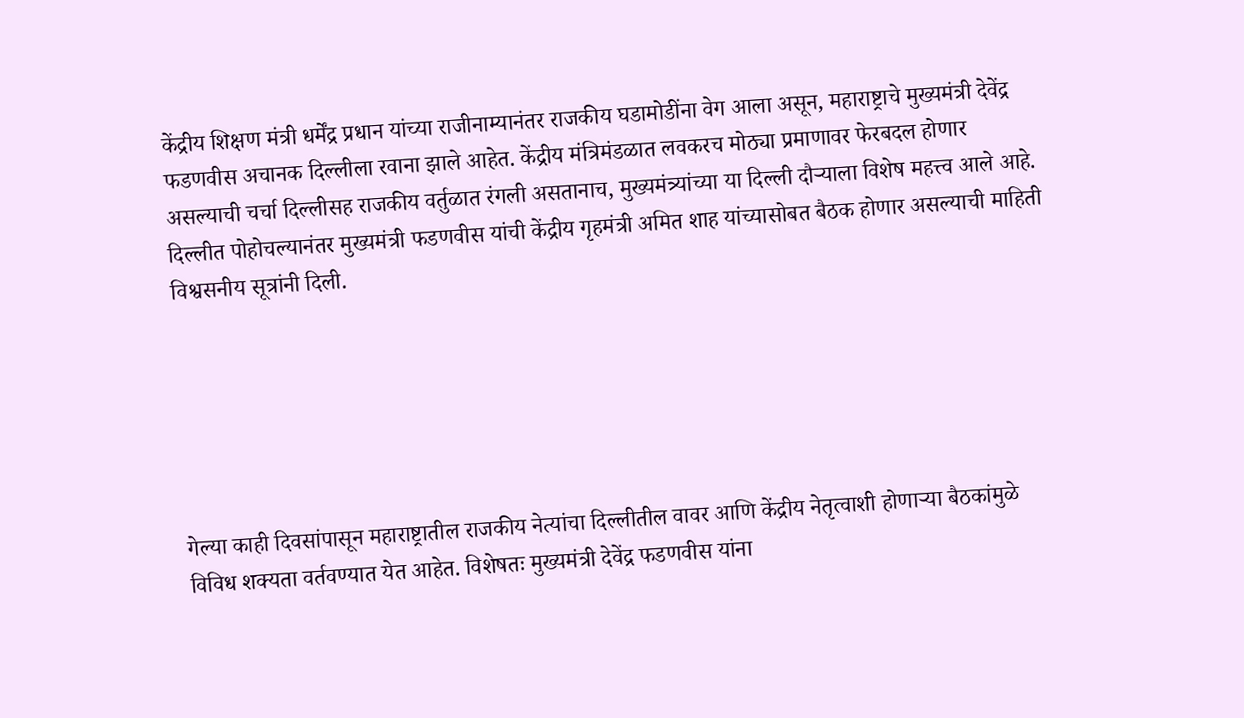केंद्रीय शिक्षण मंत्री धर्मेंद्र प्रधान यांच्या राजीनाम्यानंतर राजकीय घडामोडींना वेग आला असून, महाराष्ट्राचे मुख्यमंत्री देवेंद्र फडणवीस अचानक दिल्लीला रवाना झाले आहेत. केंद्रीय मंत्रिमंडळात लवकरच मोठ्या प्रमाणावर फेरबदल होणार असल्याची चर्चा दिल्लीसह राजकीय वर्तुळात रंगली असतानाच, मुख्यमंत्र्यांच्या या दिल्ली दौऱ्याला विशेष महत्त्व आले आहे. दिल्लीत पोहोचल्यानंतर मुख्यमंत्री फडणवीस यांची केंद्रीय गृहमंत्री अमित शाह यांच्यासोबत बैठक होणार असल्याची माहिती विश्वसनीय सूत्रांनी दिली.






गेल्या काही दिवसांपासून महाराष्ट्रातील राजकीय नेत्यांचा दिल्लीतील वावर आणि केंद्रीय नेतृत्वाशी होणाऱ्या बैठकांमुळे विविध शक्यता वर्तवण्यात येत आहेत. विशेषतः मुख्यमंत्री देवेंद्र फडणवीस यांना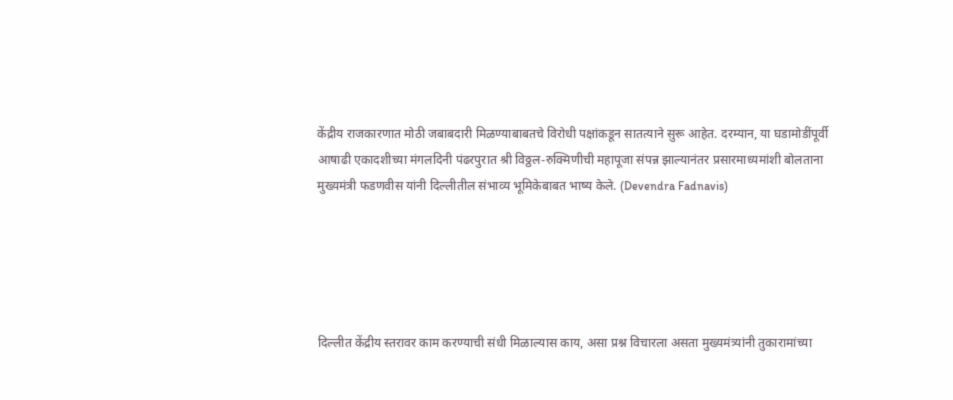केंद्रीय राजकारणात मोठी जबाबदारी मिळण्याबाबतचे विरोधी पक्षांकडून सातत्याने सुरू आहेत. दरम्यान, या घडामोडींपूर्वी आषाढी एकादशीच्या मंगलदिनी पंढरपुरात श्री विठ्ठल-रुक्मिणीची महापूजा संपन्न झाल्यानंतर प्रसारमाध्यमांशी बोलताना मुख्यमंत्री फडणवीस यांनी दिल्लीतील संभाव्य भूमिकेबाबत भाष्य केले. (Devendra Fadnavis)





दिल्लीत केंद्रीय स्तरावर काम करण्याची संधी मिळाल्यास काय, असा प्रश्न विचारला असता मुख्यमंत्र्यांनी तुकारामांच्या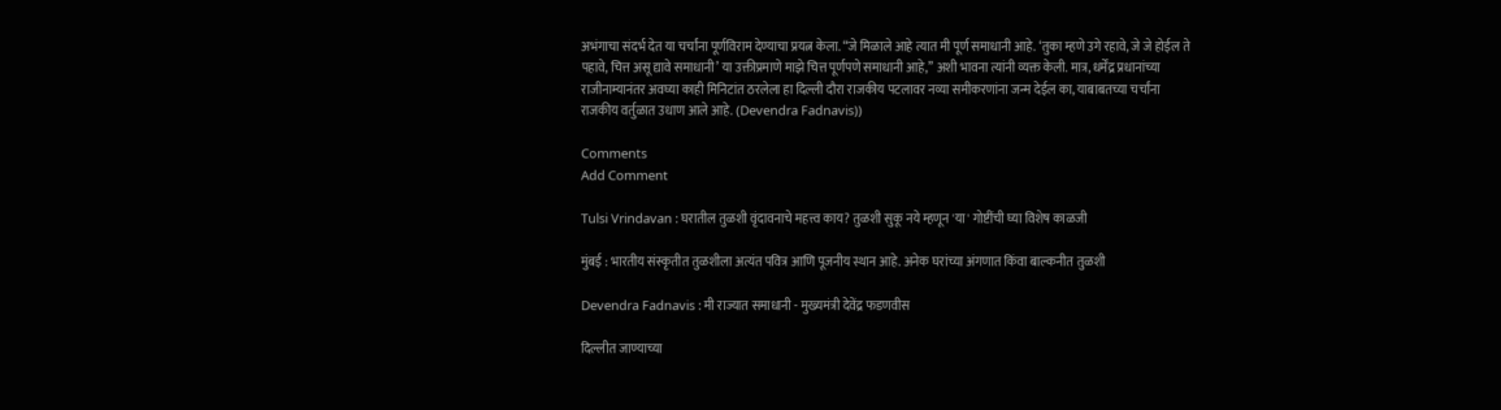अभंगाचा संदर्भ देत या चर्चांना पूर्णविराम देण्याचा प्रयत्न केला. “जे मिळाले आहे त्यात मी पूर्ण समाधानी आहे. ‘तुका म्हणे उगे रहावे, जे जे होईल ते पहावे, चित्त असू द्यावे समाधानी’ या उक्तीप्रमाणे माझे चित्त पूर्णपणे समाधानी आहे,” अशी भावना त्यांनी व्यक्त केली. मात्र, धर्मेंद्र प्रधानांच्या राजीनाम्यानंतर अवघ्या काही मिनिटांत ठरलेला हा दिल्ली दौरा राजकीय पटलावर नव्या समीकरणांना जन्म देईल का, याबाबतच्या चर्चांना राजकीय वर्तुळात उधाण आले आहे. (Devendra Fadnavis))

Comments
Add Comment

Tulsi Vrindavan : घरातील तुळशी वृंदावनाचे महत्त्व काय? तुळशी सुकू नये म्हणून 'या' गोष्टींची घ्या विशेष काळजी

मुंबई : भारतीय संस्कृतीत तुळशीला अत्यंत पवित्र आणि पूजनीय स्थान आहे. अनेक घरांच्या अंगणात किंवा बाल्कनीत तुळशी

Devendra Fadnavis : मी राज्यात समाधानी - मुख्यमंत्री देवेंद्र फडणवीस

दिल्लीत जाण्याच्या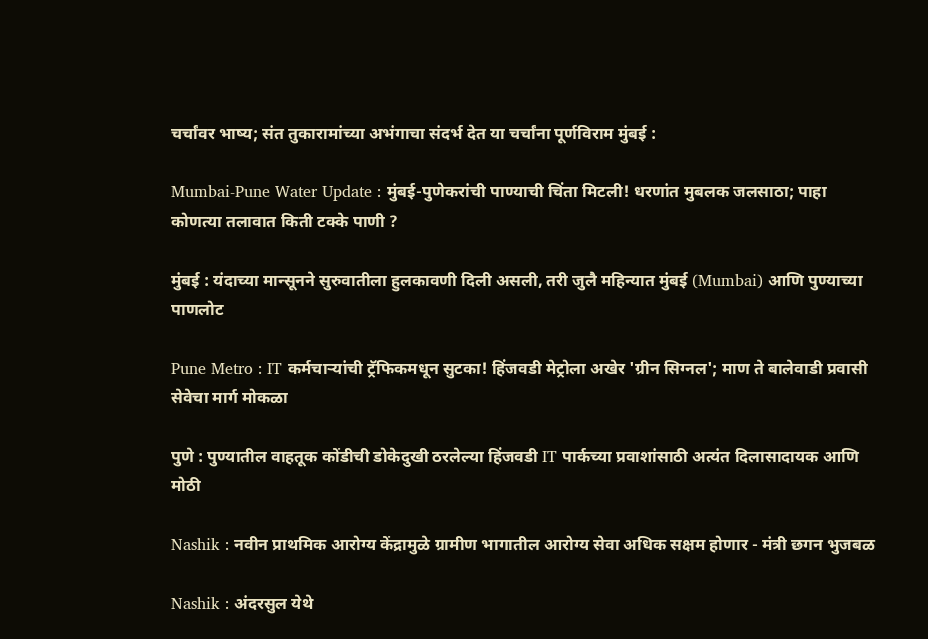चर्चांवर भाष्य; संत तुकारामांच्या अभंगाचा संदर्भ देत या चर्चांना पूर्णविराम मुंबई :

Mumbai-Pune Water Update : मुंबई-पुणेकरांची पाण्याची चिंता मिटली! धरणांत मुबलक जलसाठा; पाहा कोणत्या तलावात किती टक्के पाणी ?

मुंबई : यंदाच्या मान्सूनने सुरुवातीला हुलकावणी दिली असली, तरी जुलै महिन्यात मुंबई (Mumbai) आणि पुण्याच्या पाणलोट

Pune Metro : IT कर्मचाऱ्यांची ट्रॅफिकमधून सुटका! हिंजवडी मेट्रोला अखेर 'ग्रीन सिग्नल'; माण ते बालेवाडी प्रवासी सेवेचा मार्ग मोकळा

पुणे : पुण्यातील वाहतूक कोंडीची डोकेदुखी ठरलेल्या हिंजवडी IT पार्कच्या प्रवाशांसाठी अत्यंत दिलासादायक आणि मोठी

Nashik : नवीन प्राथमिक आरोग्य केंद्रामुळे ग्रामीण भागातील आरोग्य सेवा अधिक सक्षम होणार - मंत्री छगन भुजबळ

Nashik : अंदरसुल येथे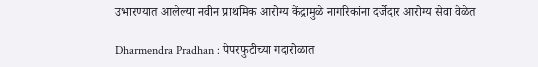उभारण्यात आलेल्या नवीन प्राथमिक आरोग्य केंद्रामुळे नागरिकांना दर्जेदार आरोग्य सेवा वेळेत

Dharmendra Pradhan : पेपरफुटीच्या गदारोळात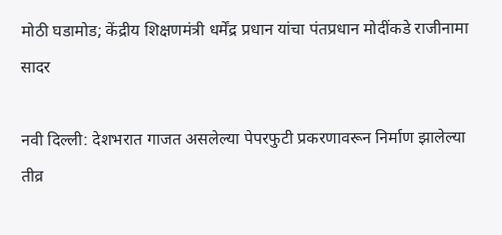मोठी घडामोड; केंद्रीय शिक्षणमंत्री धर्मेंद्र प्रधान यांचा पंतप्रधान मोदींकडे राजीनामा सादर

नवी दिल्ली: देशभरात गाजत असलेल्या पेपरफुटी प्रकरणावरून निर्माण झालेल्या तीव्र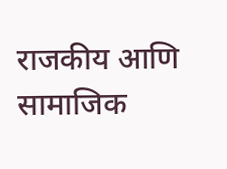राजकीय आणि सामाजिक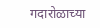गदारोळाच्या